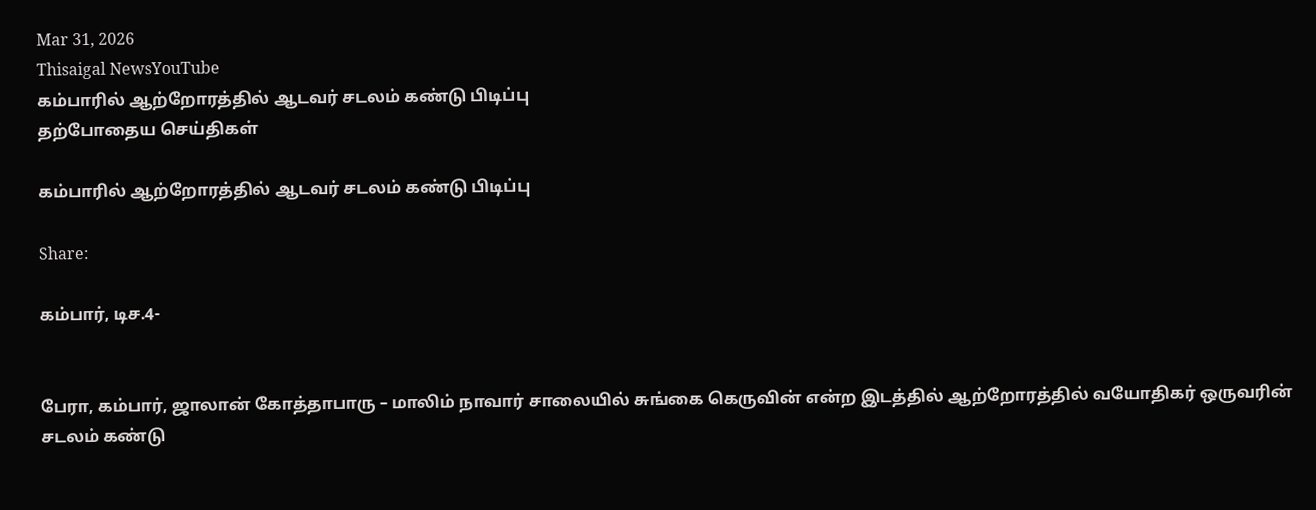Mar 31, 2026
Thisaigal NewsYouTube
கம்பாரில் ஆற்றோரத்தில் ஆடவர் சடலம் கண்டு பிடிப்பு
தற்போதைய செய்திகள்

கம்பாரில் ஆற்றோரத்தில் ஆடவர் சடலம் கண்டு பிடிப்பு

Share:

கம்பார், டிச.4-


பேரா, கம்பார், ஜாலான் கோத்தாபாரு – மாலிம் நாவார் சாலையில் சுங்கை கெருவின் என்ற இடத்தில் ஆற்றோரத்தில் வயோதிகர் ஒருவரின் சடலம் கண்டு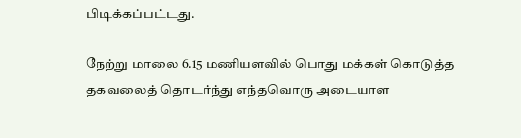பிடிக்கப்பட்டது.

நேற்று மாலை 6.15 மணியளவில் பொது மக்கள் கொடுத்த தகவலைத் தொடர்ந்து எந்தவொரு அடையாள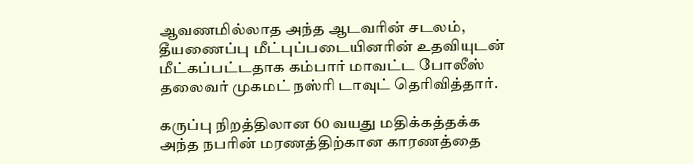ஆவணமில்லாத அந்த ஆடவரின் சடலம், தீயணைப்பு மீட்புப்படையினரின் உதவியுடன் மீட்கப்பட்டதாக கம்பார் மாவட்ட போலீஸ் தலைவர் முகமட் நஸ்ரி டாவுட் தெரிவித்தார்.

கருப்பு நிறத்திலான 60 வயது மதிக்கத்தக்க அந்த நபரின் மரணத்திற்கான காரணத்தை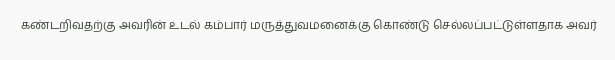கண்டறிவதற்கு அவரின் உடல் கம்பார் மருத்துவமனைக்கு கொண்டு செல்லப்பட்டுள்ளதாக அவர்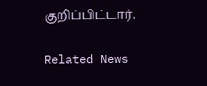குறிப்பிட்டார்.

Related News